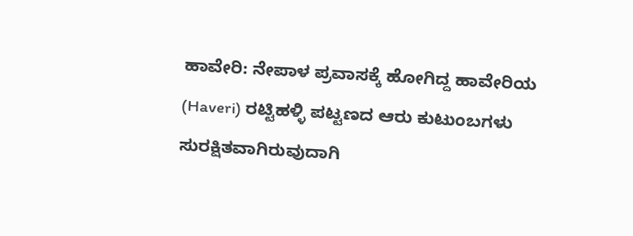ಹಾವೇರಿ: ನೇಪಾಳ ಪ್ರವಾಸಕ್ಕೆ ಹೋಗಿದ್ದ ಹಾವೇರಿಯ (Haveri) ರಟ್ಟಿಹಳ್ಳಿ ಪಟ್ಟಣದ ಆರು ಕುಟುಂಬಗಳು ಸುರಕ್ಷಿತವಾಗಿರುವುದಾಗಿ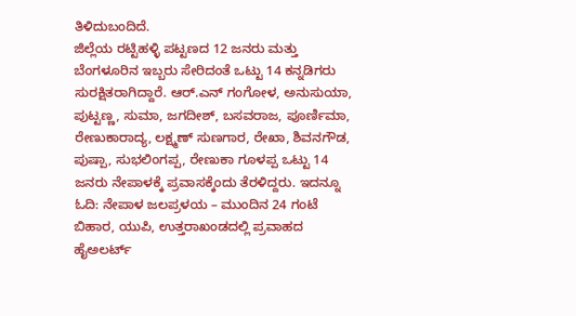ತಿಳಿದುಬಂದಿದೆ.
ಜಿಲ್ಲೆಯ ರಟ್ಟಿಹಳ್ಳಿ ಪಟ್ಟಣದ 12 ಜನರು ಮತ್ತು ಬೆಂಗಳೂರಿನ ಇಬ್ಬರು ಸೇರಿದಂತೆ ಒಟ್ಟು 14 ಕನ್ನಡಿಗರು ಸುರಕ್ಷಿತರಾಗಿದ್ದಾರೆ. ಆರ್.ಎನ್ ಗಂಗೋಳ, ಅನುಸುಯಾ, ಪುಟ್ಟಣ್ಣ, ಸುಮಾ, ಜಗದೀಶ್, ಬಸವರಾಜ, ಪೂರ್ಣಿಮಾ, ರೇಣುಕಾರಾದ್ಯ, ಲಕ್ಷ್ಮಣ್ ಸುಣಗಾರ, ರೇಖಾ, ಶಿವನಗೌಡ, ಪುಷ್ಪಾ, ಸುಭಲಿಂಗಪ್ಪ, ರೇಣುಕಾ ಗೂಳಪ್ಪ ಒಟ್ಟು 14 ಜನರು ನೇಪಾಳಕ್ಕೆ ಪ್ರವಾಸಕ್ಕೆಂದು ತೆರಳಿದ್ದರು. ಇದನ್ನೂ ಓದಿ: ನೇಪಾಳ ಜಲಪ್ರಳಯ – ಮುಂದಿನ 24 ಗಂಟೆ ಬಿಹಾರ, ಯುಪಿ, ಉತ್ತರಾಖಂಡದಲ್ಲಿ ಪ್ರವಾಹದ ಹೈಅಲರ್ಟ್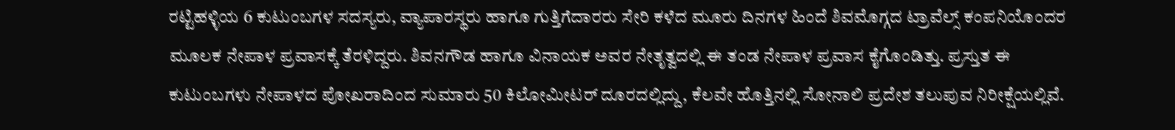ರಟ್ಟಿಹಳ್ಳಿಯ 6 ಕುಟುಂಬಗಳ ಸದಸ್ಯರು, ವ್ಯಾಪಾರಸ್ಥರು ಹಾಗೂ ಗುತ್ತಿಗೆದಾರರು ಸೇರಿ ಕಳೆದ ಮೂರು ದಿನಗಳ ಹಿಂದೆ ಶಿವಮೊಗ್ಗದ ಟ್ರಾವೆಲ್ಸ್ ಕಂಪನಿಯೊಂದರ ಮೂಲಕ ನೇಪಾಳ ಪ್ರವಾಸಕ್ಕೆ ತೆರಳಿದ್ದರು. ಶಿವನಗೌಡ ಹಾಗೂ ವಿನಾಯಕ ಅವರ ನೇತೃತ್ವದಲ್ಲಿ ಈ ತಂಡ ನೇಪಾಳ ಪ್ರವಾಸ ಕೈಗೊಂಡಿತ್ತು. ಪ್ರಸ್ತುತ ಈ ಕುಟುಂಬಗಳು ನೇಪಾಳದ ಪೋಖರಾದಿಂದ ಸುಮಾರು 50 ಕಿಲೋಮೀಟರ್ ದೂರದಲ್ಲಿದ್ದು, ಕೆಲವೇ ಹೊತ್ತಿನಲ್ಲಿ ಸೋನಾಲಿ ಪ್ರದೇಶ ತಲುಪುವ ನಿರೀಕ್ಷೆಯಲ್ಲಿವೆ.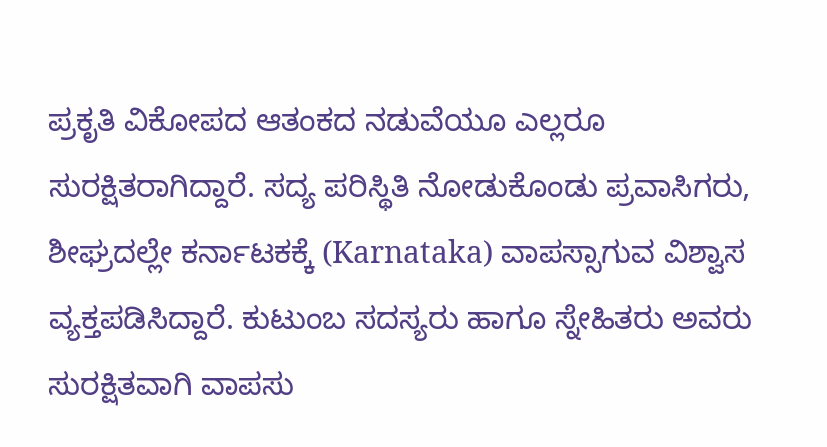ಪ್ರಕೃತಿ ವಿಕೋಪದ ಆತಂಕದ ನಡುವೆಯೂ ಎಲ್ಲರೂ ಸುರಕ್ಷಿತರಾಗಿದ್ದಾರೆ. ಸದ್ಯ ಪರಿಸ್ಥಿತಿ ನೋಡುಕೊಂಡು ಪ್ರವಾಸಿಗರು, ಶೀಘ್ರದಲ್ಲೇ ಕರ್ನಾಟಕಕ್ಕೆ (Karnataka) ವಾಪಸ್ಸಾಗುವ ವಿಶ್ವಾಸ ವ್ಯಕ್ತಪಡಿಸಿದ್ದಾರೆ. ಕುಟುಂಬ ಸದಸ್ಯರು ಹಾಗೂ ಸ್ನೇಹಿತರು ಅವರು ಸುರಕ್ಷಿತವಾಗಿ ವಾಪಸು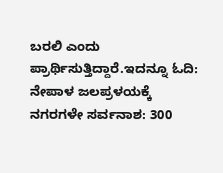ಬರಲಿ ಎಂದು ಪ್ರಾರ್ಥಿಸುತ್ತಿದ್ದಾರೆ.ಇದನ್ನೂ ಓದಿ: ನೇಪಾಳ ಜಲಪ್ರಳಯಕ್ಕೆ ನಗರಗಳೇ ಸರ್ವನಾಶ: 300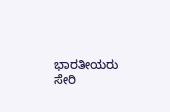ಭಾರತೀಯರು ಸೇರಿ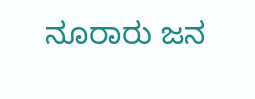ನೂರಾರು ಜನ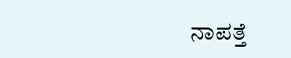ನಾಪತ್ತೆ